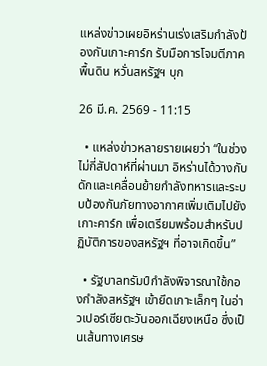แหล่งข่าวเผยอิหร่านเร่งเสริมกำลังป้องกันเกาะคาร์ก รับมือการโจมตีภาคพื้นดิน หวั่นสหรัฐฯ บุก

26 มี.ค. 2569 - 11:15

  • แหล่งข่าวหลายรายเผยว่า “ในช่วงไม่กี่สัปดาห์ที่ผ่านมา อิหร่านได้วางกับดักและเคลื่อนย้ายกำลังทหารและระบบป้องกันภัยทางอากาศเพิ่มเติมไปยังเกาะคาร์ก เพื่อเตรียมพร้อมสำหรับปฏิบัติการของสหรัฐฯ ที่อาจเกิดขึ้น”

  • รัฐบาลทรัมป์กำลังพิจารณาใช้กองกำลังสหรัฐฯ เข้ายึดเกาะเล็กๆ ในอ่าวเปอร์เซียตะวันออกเฉียงเหนือ ซึ่งเป็นเส้นทางเศรษ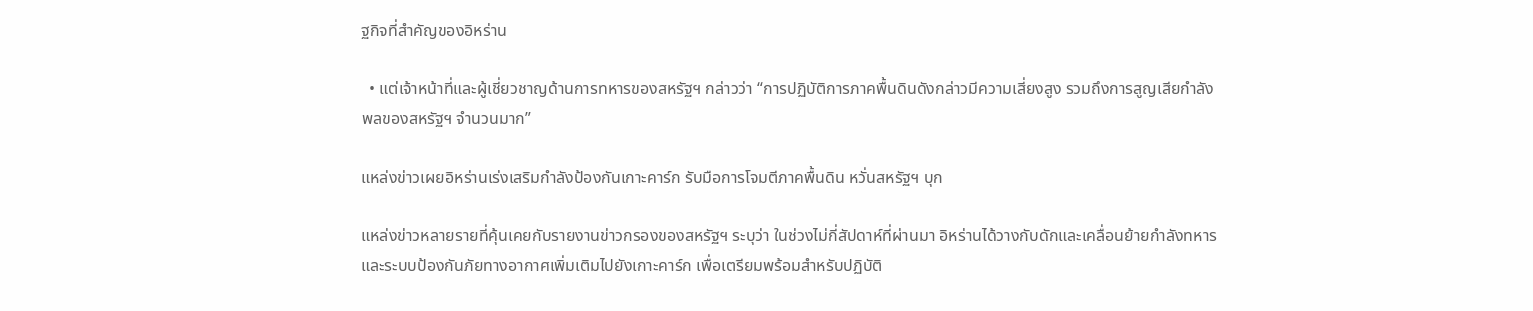ฐกิจที่สำคัญของอิหร่าน

  • แต่เจ้าหน้าที่และผู้เชี่ยวชาญด้านการทหารของสหรัฐฯ กล่าวว่า “การปฏิบัติการภาคพื้นดินดังกล่าวมีความเสี่ยงสูง รวมถึงการสูญเสียกำลังพลของสหรัฐฯ จำนวนมาก”

แหล่งข่าวเผยอิหร่านเร่งเสริมกำลังป้องกันเกาะคาร์ก รับมือการโจมตีภาคพื้นดิน หวั่นสหรัฐฯ บุก

แหล่งข่าวหลายรายที่คุ้นเคยกับรายงานข่าวกรองของสหรัฐฯ ระบุว่า ในช่วงไม่กี่สัปดาห์ที่ผ่านมา อิหร่านได้วางกับดักและเคลื่อนย้ายกำลังทหารและระบบป้องกันภัยทางอากาศเพิ่มเติมไปยังเกาะคาร์ก เพื่อเตรียมพร้อมสำหรับปฏิบัติ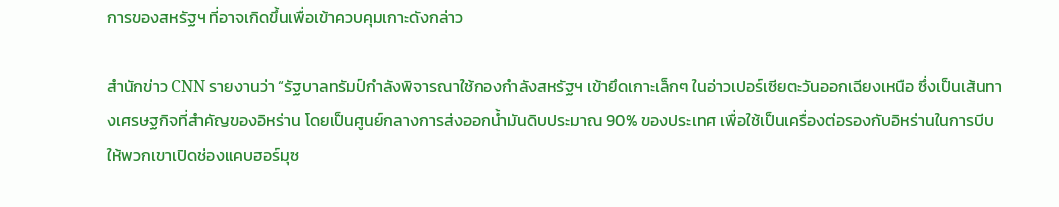การของสหรัฐฯ ที่อาจเกิดขึ้นเพื่อเข้าควบคุมเกาะดังกล่าว

สำนักข่าว CNN รายงานว่า “รัฐบาลทรัมป์กำลังพิจารณาใช้กองกำลังสหรัฐฯ เข้ายึดเกาะเล็กๆ ในอ่าวเปอร์เซียตะวันออกเฉียงเหนือ ซึ่งเป็นเส้นทางเศรษฐกิจที่สำคัญของอิหร่าน โดยเป็นศูนย์กลางการส่งออกน้ำมันดิบประมาณ 90% ของประเทศ เพื่อใช้เป็นเครื่องต่อรองกับอิหร่านในการบีบให้พวกเขาเปิดช่องแคบฮอร์มุซ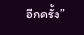อีกครั้ง”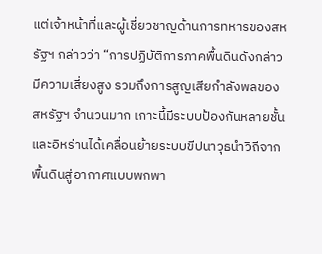แต่เจ้าหน้าที่และผู้เชี่ยวชาญด้านการทหารของสหรัฐฯ กล่าวว่า “การปฏิบัติการภาคพื้นดินดังกล่าวมีความเสี่ยงสูง รวมถึงการสูญเสียกำลังพลของสหรัฐฯ จำนวนมาก เกาะนี้มีระบบป้องกันหลายชั้น และอิหร่านได้เคลื่อนย้ายระบบขีปนาวุธนำวิถีจากพื้นดินสู่อากาศแบบพกพา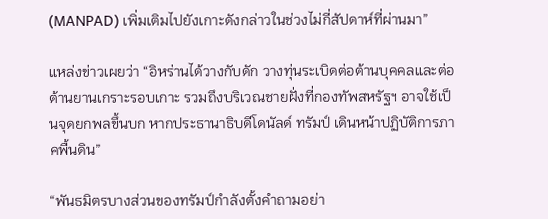(MANPAD) เพิ่มเติมไปยังเกาะดังกล่าวในช่วงไม่กี่สัปดาห์ที่ผ่านมา”

แหล่งข่าวเผยว่า “อิหร่านได้วางกับดัก วางทุ่นระเบิดต่อต้านบุคคลและต่อต้านยานเกราะรอบเกาะ รวมถึงบริเวณชายฝั่งที่กองทัพสหรัฐฯ อาจใช้เป็นจุดยกพลขึ้นบก หากประธานาธิบดีโดนัลด์ ทรัมป์ เดินหน้าปฏิบัติการภาคพื้นดิน”

“พันธมิตรบางส่วนของทรัมป์กำลังตั้งคำถามอย่า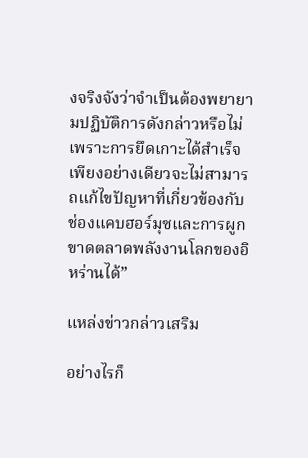งจริงจังว่าจำเป็นต้องพยายามปฏิบัติการดังกล่าวหรือไม่ เพราะการยึดเกาะได้สำเร็จเพียงอย่างเดียวจะไม่สามารถแก้ไขปัญหาที่เกี่ยวข้องกับช่องแคบฮอร์มุซและการผูกขาดตลาดพลังงานโลกของอิหร่านได้”

แหล่งข่าวกล่าวเสริม

อย่างไรก็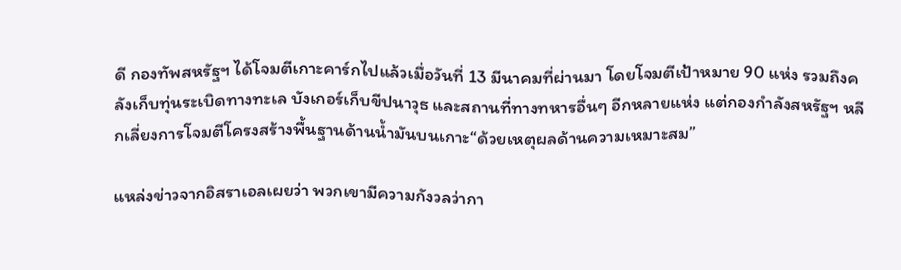ดี กองทัพสหรัฐฯ ได้โจมตีเกาะคาร์กไปแล้วเมื่อวันที่ 13 มีนาคมที่ผ่านมา โดยโจมตีเป้าหมาย 90 แห่ง รวมถึงคลังเก็บทุ่นระเบิดทางทะเล บังเกอร์เก็บขีปนาวุธ และสถานที่ทางทหารอื่นๆ อีกหลายแห่ง แต่กองกำลังสหรัฐฯ หลีกเลี่ยงการโจมตีโครงสร้างพื้นฐานด้านน้ำมันบนเกาะ“ด้วยเหตุผลด้านความเหมาะสม”

แหล่งข่าวจากอิสราเอลเผยว่า พวกเขามีความกังวลว่ากา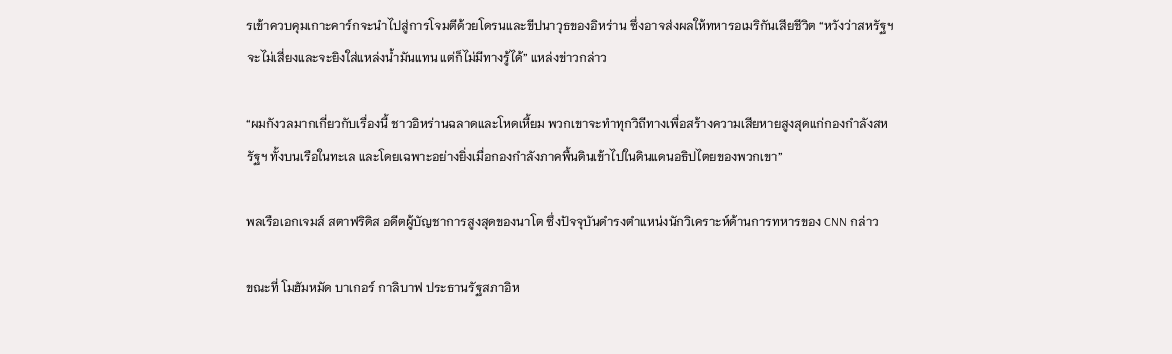รเข้าควบคุมเกาะคาร์กจะนำไปสู่การโจมตีด้วยโดรนและขีปนาวุธของอิหร่าน ซึ่งอาจส่งผลให้ทหารอเมริกันเสียชีวิต “หวังว่าสหรัฐฯ จะไม่เสี่ยงและจะยิงใส่แหล่งน้ำมันแทน แต่ก็ไม่มีทางรู้ได้” แหล่งข่าวกล่าว

“ผมกังวลมากเกี่ยวกับเรื่องนี้ ชาวอิหร่านฉลาดและโหดเหี้ยม พวกเขาจะทำทุกวิถีทางเพื่อสร้างความเสียหายสูงสุดแก่กองกำลังสหรัฐฯ ทั้งบนเรือในทะเล และโดยเฉพาะอย่างยิ่งเมื่อกองกำลังภาคพื้นดินเข้าไปในดินแดนอธิปไตยของพวกเขา”

พลเรือเอกเจมส์ สตาฟริดิส อดีตผู้บัญชาการสูงสุดของนาโต ซึ่งปัจจุบันดำรงตำแหน่งนักวิเคราะห์ด้านการทหารของ CNN กล่าว

ขณะที่ โมฮัมหมัด บาเกอร์ กาลิบาฟ ประธานรัฐสภาอิห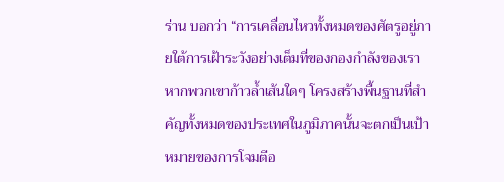ร่าน บอกว่า “การเคลื่อนไหวทั้งหมดของศัตรูอยู่ภายใต้การเฝ้าระวังอย่างเต็มที่ของกองกำลังของเรา หากพวกเขาก้าวล้ำเส้นใดๆ โครงสร้างพื้นฐานที่สำคัญทั้งหมดของประเทศในภูมิภาคนั้นจะตกเป็นเป้าหมายของการโจมตีอ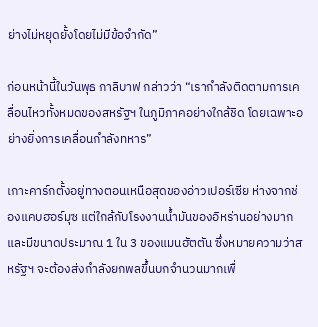ย่างไม่หยุดยั้งโดยไม่มีข้อจำกัด”

ก่อนหน้านี้ในวันพุธ กาลิบาฟ กล่าวว่า “เรากำลังติดตามการเคลื่อนไหวทั้งหมดของสหรัฐฯ ในภูมิภาคอย่างใกล้ชิด โดยเฉพาะอย่างยิ่งการเคลื่อนกำลังทหาร”

เกาะคาร์กตั้งอยู่ทางตอนเหนือสุดของอ่าวเปอร์เซีย ห่างจากช่องแคบฮอร์มุซ แต่ใกล้กับโรงงานน้ำมันของอิหร่านอย่างมาก และมีขนาดประมาณ 1 ใน 3 ของแมนฮัตตัน ซึ่งหมายความว่าสหรัฐฯ จะต้องส่งกำลังยกพลขึ้นบกจำนวนมากเพื่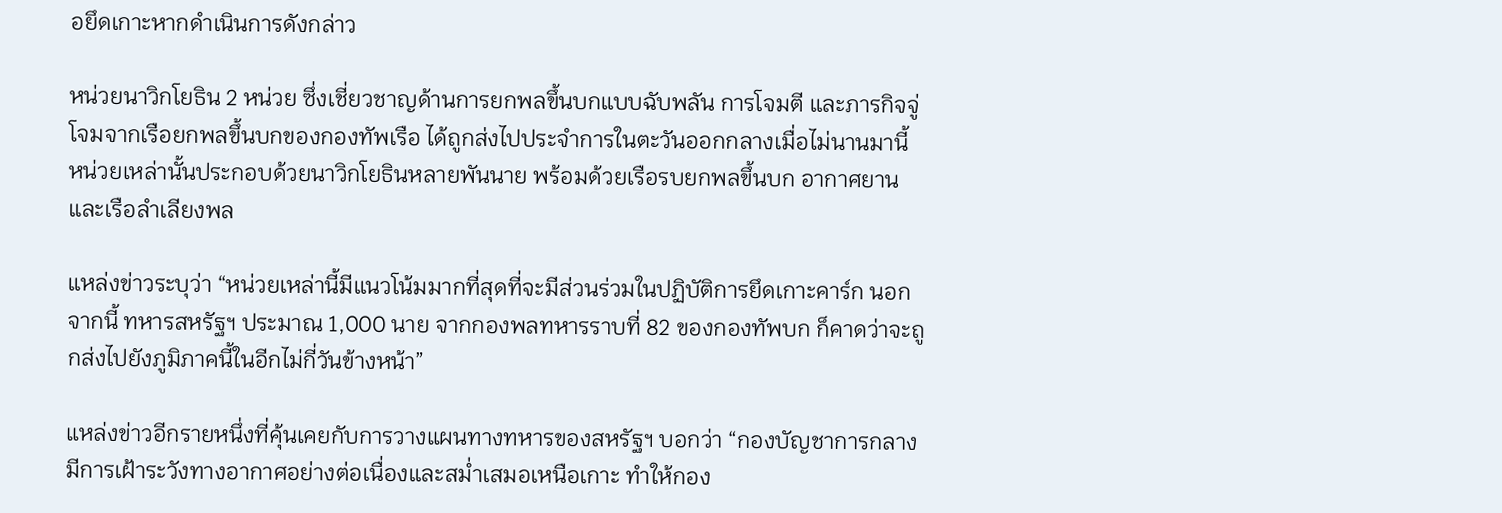อยึดเกาะหากดำเนินการดังกล่าว

หน่วยนาวิกโยธิน 2 หน่วย ซึ่งเชี่ยวชาญด้านการยกพลขึ้นบกแบบฉับพลัน การโจมตี และภารกิจจู่โจมจากเรือยกพลขึ้นบกของกองทัพเรือ ได้ถูกส่งไปประจำการในตะวันออกกลางเมื่อไม่นานมานี้ หน่วยเหล่านั้นประกอบด้วยนาวิกโยธินหลายพันนาย พร้อมด้วยเรือรบยกพลขึ้นบก อากาศยาน และเรือลำเลียงพล

แหล่งข่าวระบุว่า “หน่วยเหล่านี้มีแนวโน้มมากที่สุดที่จะมีส่วนร่วมในปฏิบัติการยึดเกาะคาร์ก นอกจากนี้ ทหารสหรัฐฯ ประมาณ 1,000 นาย จากกองพลทหารราบที่ 82 ของกองทัพบก ก็คาดว่าจะถูกส่งไปยังภูมิภาคนี้ในอีกไม่กี่วันข้างหน้า”

แหล่งข่าวอีกรายหนึ่งที่คุ้นเคยกับการวางแผนทางทหารของสหรัฐฯ บอกว่า “กองบัญชาการกลางมีการเฝ้าระวังทางอากาศอย่างต่อเนื่องและสม่ำเสมอเหนือเกาะ ทำให้กอง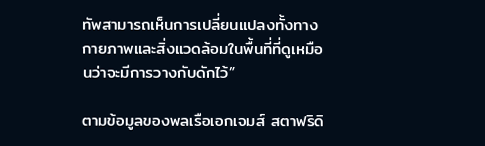ทัพสามารถเห็นการเปลี่ยนแปลงทั้งทางกายภาพและสิ่งแวดล้อมในพื้นที่ที่ดูเหมือนว่าจะมีการวางกับดักไว้”

ตามข้อมูลของพลเรือเอกเจมส์ สตาฟริดิ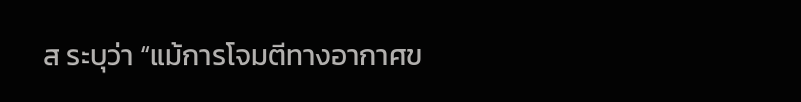ส ระบุว่า “แม้การโจมตีทางอากาศข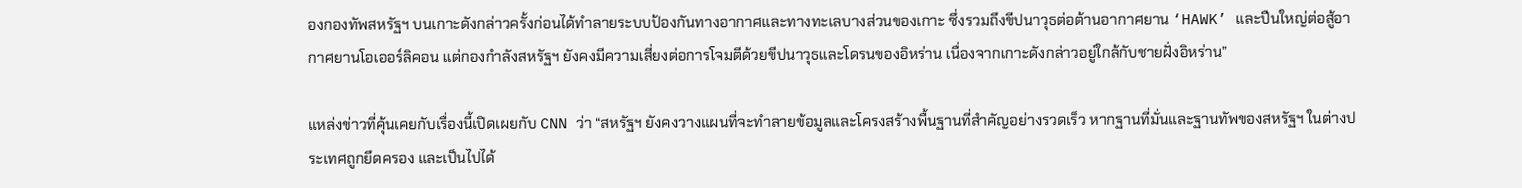องกองทัพสหรัฐฯ บนเกาะดังกล่าวครั้งก่อนได้ทำลายระบบป้องกันทางอากาศและทางทะเลบางส่วนของเกาะ ซึ่งรวมถึงขีปนาวุธต่อต้านอากาศยาน ‘HAWK’ และปืนใหญ่ต่อสู้อากาศยานโอเออร์ลิคอน แต่กองกำลังสหรัฐฯ ยังคงมีความเสี่ยงต่อการโจมตีด้วยขีปนาวุธและโดรนของอิหร่าน เนื่องจากเกาะดังกล่าวอยู่ใกล้กับชายฝั่งอิหร่าน”

แหล่งข่าวที่คุ้นเคยกับเรื่องนี้เปิดเผยกับ CNN ว่า “สหรัฐฯ ยังคงวางแผนที่จะทำลายข้อมูลและโครงสร้างพื้นฐานที่สำคัญอย่างรวดเร็ว หากฐานที่มั่นและฐานทัพของสหรัฐฯ ในต่างประเทศถูกยึดครอง และเป็นไปได้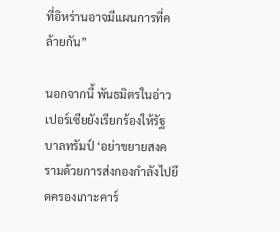ที่อิหร่านอาจมีแผนการที่คล้ายกัน”

นอกจากนี้ พันธมิตรในอ่าวเปอร์เซียยังเรียกร้องให้รัฐบาลทรัมป์ ‘อย่าขยายสงครามด้วยการส่งกองกำลังไปยึดครองเกาะคาร์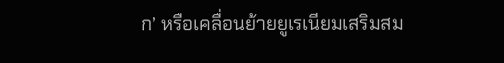ก’ หรือเคลื่อนย้ายยูเรเนียมเสริมสม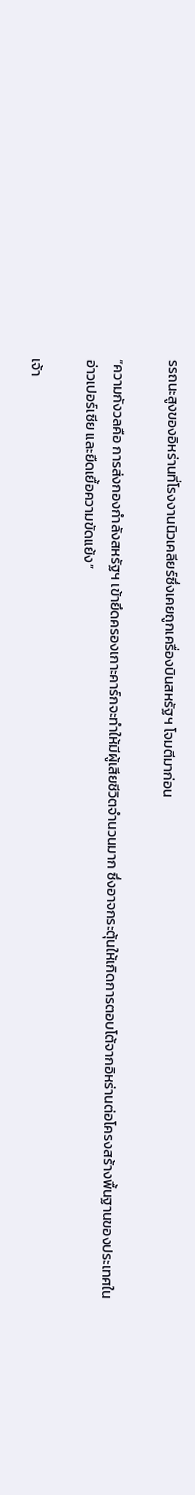รรถนะสูงของอิหร่านที่โรงงานนิวเคลียร์ซึ่งเคยถูกเครื่องบินสหรัฐฯ โจมตีมาก่อน

“ความกังวลคือ การส่งกองกำลังสหรัฐฯ เข้ายึดครองเกาะคาร์กจะทำให้มีผู้เสียชีวิตจำนวนมาก ซึ่งอาจกระตุ้นให้เกิดการตอบโต้จากอิหร่านต่อโครงสร้างพื้นฐานของประเทศในอ่าวเปอร์เซีย และยืดเยื้อความขัดแย้ง”

เจ้า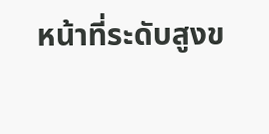หน้าที่ระดับสูงข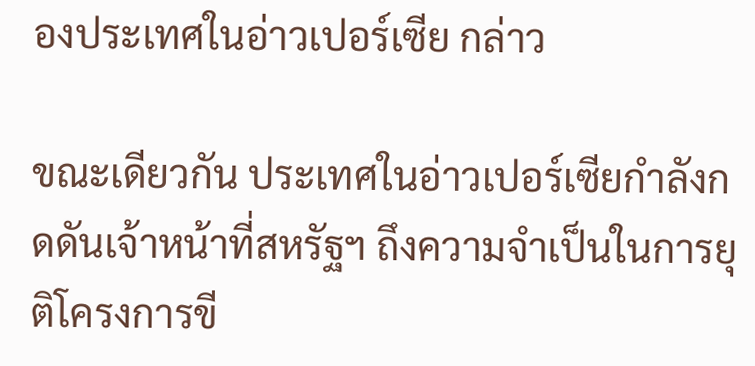องประเทศในอ่าวเปอร์เซีย กล่าว

ขณะเดียวกัน ประเทศในอ่าวเปอร์เซียกำลังกดดันเจ้าหน้าที่สหรัฐฯ ถึงความจำเป็นในการยุติโครงการขี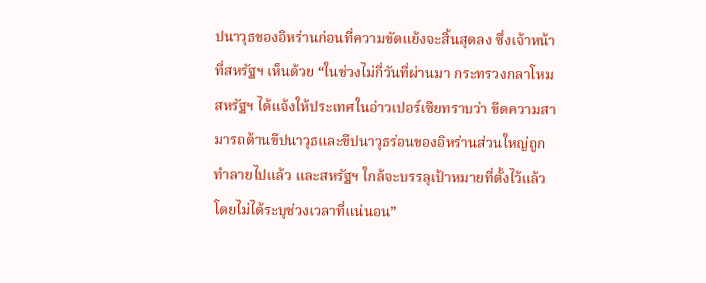ปนาวุธของอิหร่านก่อนที่ความขัดแย้งจะสิ้นสุดลง ซึ่งเจ้าหน้าที่สหรัฐฯ เห็นด้วย “ในช่วงไม่กี่วันที่ผ่านมา กระทรวงกลาโหมสหรัฐฯ ได้แจ้งให้ประเทศในอ่าวเปอร์เซียทราบว่า ขีดความสามารถด้านขีปนาวุธและขีปนาวุธร่อนของอิหร่านส่วนใหญ่ถูกทำลายไปแล้ว และสหรัฐฯ ใกล้จะบรรลุเป้าหมายที่ตั้งไว้แล้ว โดยไม่ได้ระบุช่วงเวลาที่แน่นอน”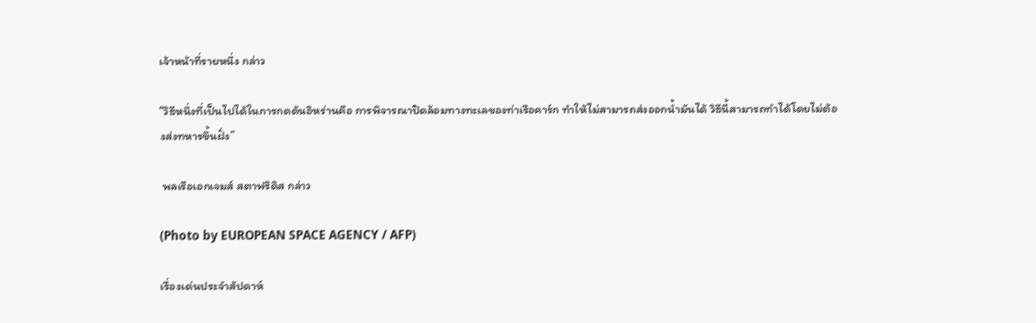เจ้าหน้าที่รายหนึ่ง กล่าว

“วิธีหนึ่งที่เป็นไปได้ในการกดดันอิหร่านคือ การพิจารณาปิดล้อมทางทะเลของท่าเรือคาร์ก ทำให้ไม่สามารถส่งออกน้ำมันได้ วิธีนี้สามารถทำได้โดยไม่ต้องส่งทหารขึ้นฝั่ง”

 พลเรือเอกเจมส์ สตาฟริดิส กล่าว

(Photo by EUROPEAN SPACE AGENCY / AFP)

เรื่องเด่นประจำสัปดาห์